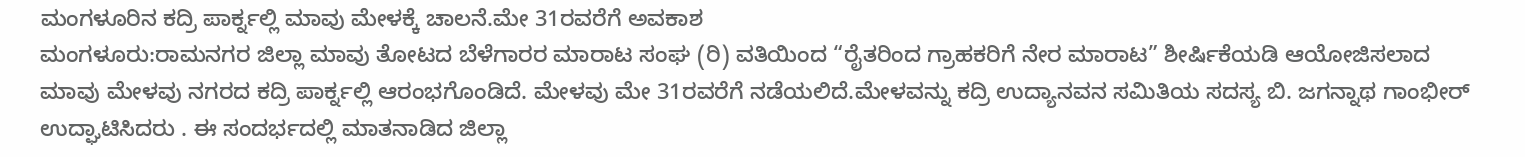ಮಂಗಳೂರಿನ ಕದ್ರಿ ಪಾರ್ಕ್ನಲ್ಲಿ ಮಾವು ಮೇಳಕ್ಕೆ ಚಾಲನೆ.ಮೇ 31ರವರೆಗೆ ಅವಕಾಶ
ಮಂಗಳೂರು:ರಾಮನಗರ ಜಿಲ್ಲಾ ಮಾವು ತೋಟದ ಬೆಳೆಗಾರರ ಮಾರಾಟ ಸಂಘ (ರಿ) ವತಿಯಿಂದ “ರೈತರಿಂದ ಗ್ರಾಹಕರಿಗೆ ನೇರ ಮಾರಾಟ” ಶೀರ್ಷಿಕೆಯಡಿ ಆಯೋಜಿಸಲಾದ ಮಾವು ಮೇಳವು ನಗರದ ಕದ್ರಿ ಪಾರ್ಕ್ನಲ್ಲಿ ಆರಂಭಗೊಂಡಿದೆ. ಮೇಳವು ಮೇ 31ರವರೆಗೆ ನಡೆಯಲಿದೆ.ಮೇಳವನ್ನು ಕದ್ರಿ ಉದ್ಯಾನವನ ಸಮಿತಿಯ ಸದಸ್ಯ ಬಿ. ಜಗನ್ನಾಥ ಗಾಂಭೀರ್ ಉದ್ಘಾಟಿಸಿದರು . ಈ ಸಂದರ್ಭದಲ್ಲಿ ಮಾತನಾಡಿದ ಜಿಲ್ಲಾ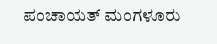ಪಂಚಾಯತ್ ಮಂಗಳೂರು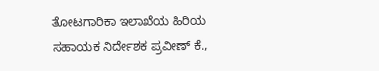ತೋಟಗಾರಿಕಾ ಇಲಾಖೆಯ ಹಿರಿಯ ಸಹಾಯಕ ನಿರ್ದೇಶಕ ಪ್ರವೀಣ್ ಕೆ.,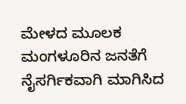ಮೇಳದ ಮೂಲಕ ಮಂಗಳೂರಿನ ಜನತೆಗೆ ನೈಸರ್ಗಿಕವಾಗಿ ಮಾಗಿಸಿದ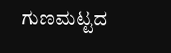ಗುಣಮಟ್ಟದ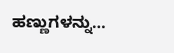ಹಣ್ಣುಗಳನ್ನು…